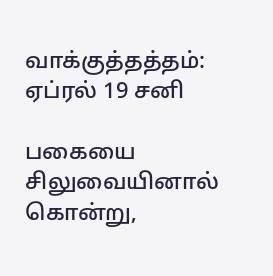வாக்குத்தத்தம்: ஏப்ரல் 19 சனி

பகையை சிலுவையினால் கொன்று,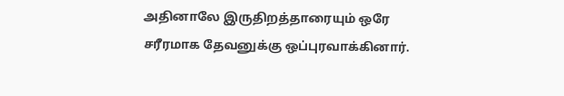அதினாலே இருதிறத்தாரையும் ஒரே சரீரமாக தேவனுக்கு ஒப்புரவாக்கினார்.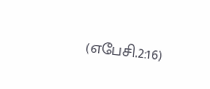(எபேசி.2:16)